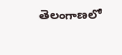తెలంగాణలో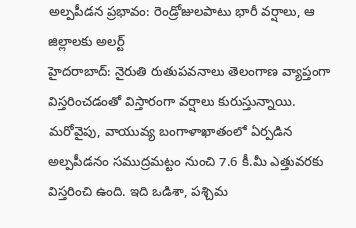అల్పపీడన ప్రభావం: రెండ్రోజులపాటు భారీ వర్షాలు, ఆ జిల్లాలకు అలర్ట్
హైదరాబాద్: నైరుతి రుతుపవనాలు తెలంగాణ వ్యాప్తంగా విస్తరించడంతో విస్తారంగా వర్షాలు కురుస్తున్నాయి. మరోవైపు, వాయువ్య బంగాళాఖాతంలో ఏర్పడిన అల్పపీడనం సముద్రమట్టం నుంచి 7.6 కీ.మీ ఎత్తువరకు విస్తరించి ఉంది. ఇది ఒడిశా, పశ్చిమ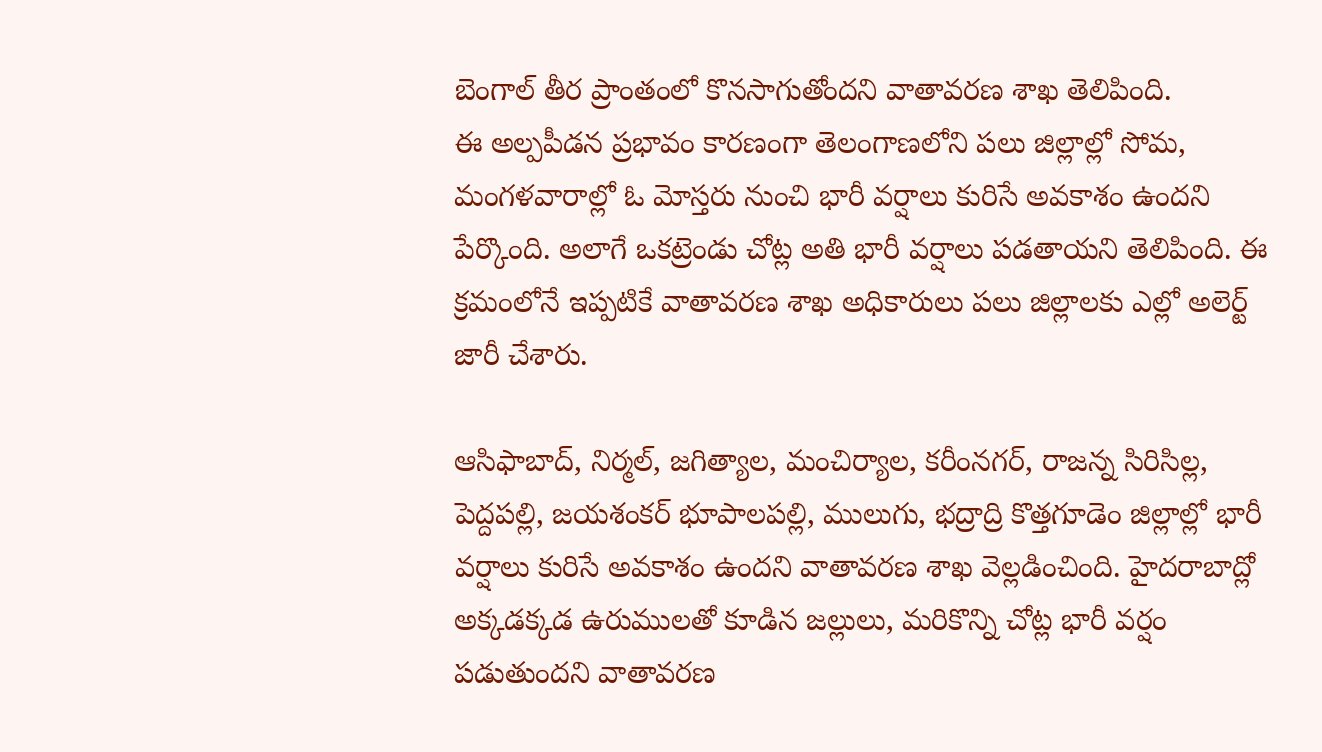బెంగాల్ తీర ప్రాంతంలో కొనసాగుతోందని వాతావరణ శాఖ తెలిపింది.
ఈ అల్పపీడన ప్రభావం కారణంగా తెలంగాణలోని పలు జిల్లాల్లో సోమ, మంగళవారాల్లో ఓ మోస్తరు నుంచి భారీ వర్షాలు కురిసే అవకాశం ఉందని పేర్కొంది. అలాగే ఒకట్రెండు చోట్ల అతి భారీ వర్షాలు పడతాయని తెలిపింది. ఈ క్రమంలోనే ఇప్పటికే వాతావరణ శాఖ అధికారులు పలు జిల్లాలకు ఎల్లో అలెర్ట్ జారీ చేశారు.

ఆసిఫాబాద్, నిర్మల్, జగిత్యాల, మంచిర్యాల, కరీంనగర్, రాజన్న సిరిసిల్ల, పెద్దపల్లి, జయశంకర్ భూపాలపల్లి, ములుగు, భద్రాద్రి కొత్తగూడెం జిల్లాల్లో భారీ వర్షాలు కురిసే అవకాశం ఉందని వాతావరణ శాఖ వెల్లడించింది. హైదరాబాద్లో అక్కడక్కడ ఉరుములతో కూడిన జల్లులు, మరికొన్ని చోట్ల భారీ వర్షం పడుతుందని వాతావరణ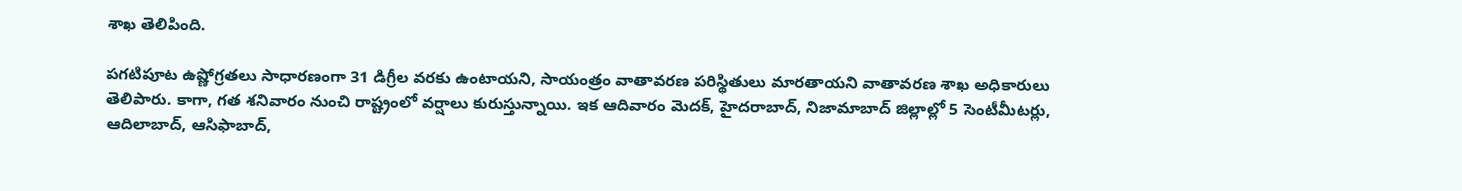శాఖ తెలిపింది.

పగటిపూట ఉష్ణోగ్రతలు సాధారణంగా 31 డిగ్రీల వరకు ఉంటాయని, సాయంత్రం వాతావరణ పరిస్థితులు మారతాయని వాతావరణ శాఖ అధికారులు తెలిపారు. కాగా, గత శనివారం నుంచి రాష్ట్రంలో వర్షాలు కురుస్తున్నాయి. ఇక ఆదివారం మెదక్, హైదరాబాద్, నిజామాబాద్ జిల్లాల్లో 5 సెంటీమీటర్లు, ఆదిలాబాద్, ఆసిఫాబాద్,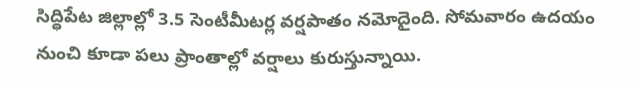సిద్ధిపేట జిల్లాల్లో 3.5 సెంటీమీటర్ల వర్షపాతం నమోదైంది. సోమవారం ఉదయం నుంచి కూడా పలు ప్రాంతాల్లో వర్షాలు కురుస్తున్నాయి.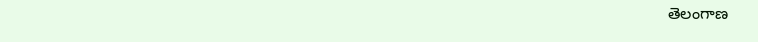తెలంగాణ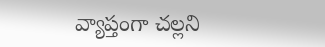వ్యాప్తంగా చల్లని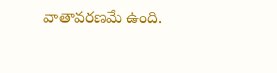వాతావరణమే ఉంది.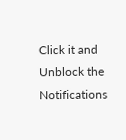Click it and Unblock the Notifications